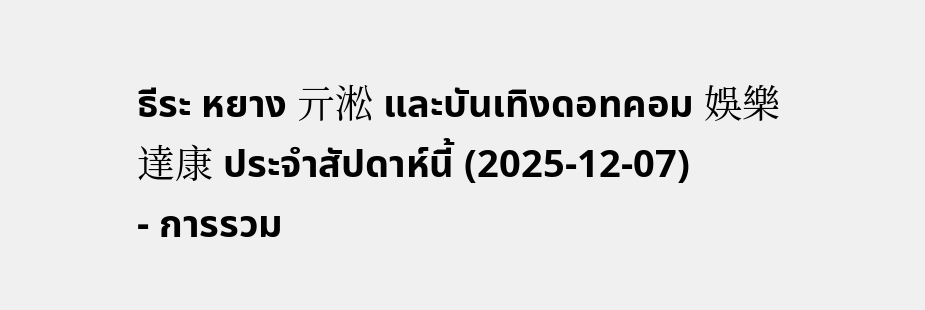ธีระ หยาง 亓淞 และบันเทิงดอทคอม 娛樂達康 ประจำสัปดาห์นี้ (2025-12-07)
- การรวม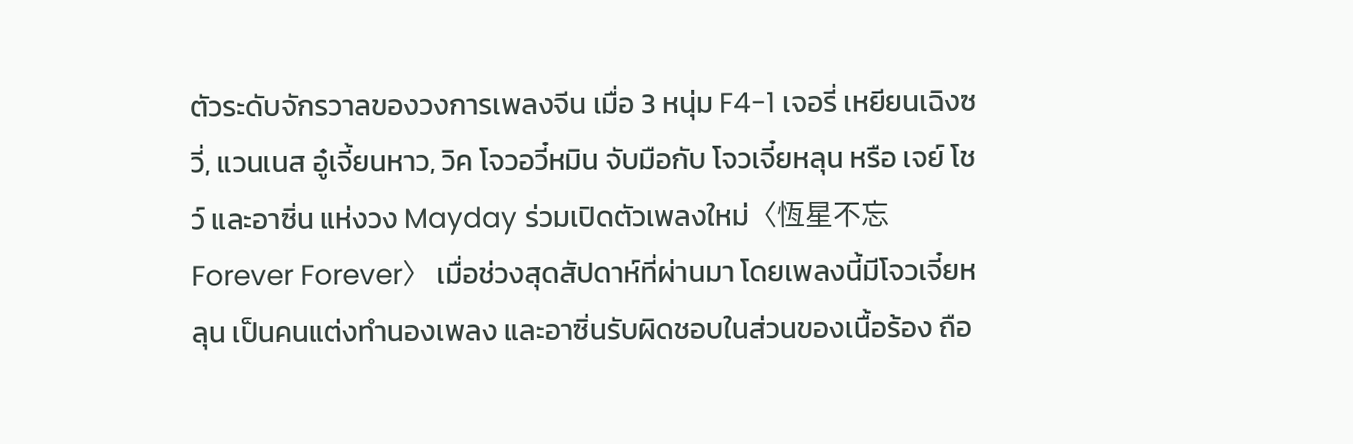ตัวระดับจักรวาลของวงการเพลงจีน เมื่อ 3 หนุ่ม F4-1 เจอรี่ เหยียนเฉิงซวี่, แวนเนส อู๋เจี้ยนหาว, วิค โจวอวี๋หมิน จับมือกับ โจวเจี๋ยหลุน หรือ เจย์ โชว์ และอาซิ่น แห่งวง Mayday ร่วมเปิดตัวเพลงใหม่〈恆星不忘 Forever Forever〉 เมื่อช่วงสุดสัปดาห์ที่ผ่านมา โดยเพลงนี้มีโจวเจี๋ยหลุน เป็นคนแต่งทำนองเพลง และอาซิ่นรับผิดชอบในส่วนของเนื้อร้อง ถือ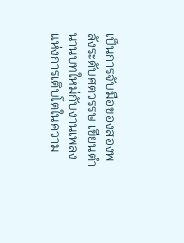เป็นการจับมือของสองพลังระดับศตวรรษ เขียนตำนานบทใหม่กับงานเพลงแห่งการเติบโตในความ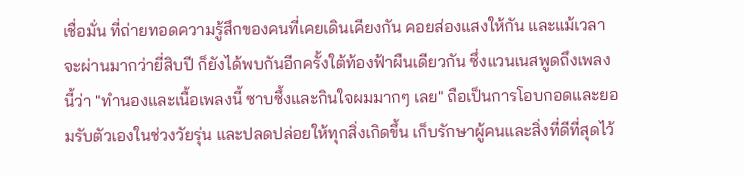เชื่อมั่น ที่ถ่ายทอดความรู้สึกของคนที่เคยเดินเคียงกัน คอยส่องแสงให้กัน และแม้เวลาจะผ่านมากว่ายี่สิบปี ก็ยังได้พบกันอีกครั้งใต้ท้องฟ้าผืนเดียวกัน ซึ่งแวนเนสพูดถึงเพลงนี้ว่า "ทำนองและเนื้อเพลงนี้ ซาบซึ้งและกินใจผมมากๆ เลย" ถือเป็นการโอบกอดและยอมรับตัวเองในช่วงวัยรุ่น และปลดปล่อยให้ทุกสิ่งเกิดขึ้น เก็บรักษาผู้คนและสิ่งที่ดีที่สุดไว้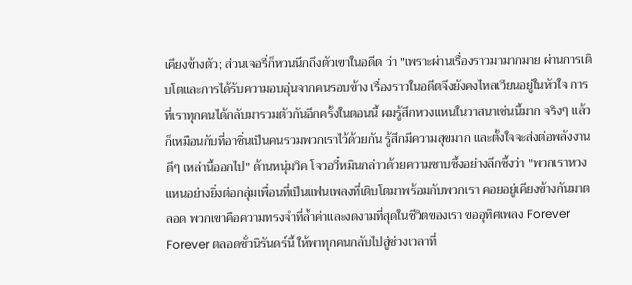เคียงข้างตัว; ส่วนเจอรี่ก็หวนนึกถึงตัวเขาในอดีต ว่า "เพราะผ่านเรื่องราวมามากมาย ผ่านการเติบโตและการได้รับความอบอุ่นจากคนรอบข้าง เรื่องราวในอดีตจึงยังคงไหลเวียนอยู่ในหัวใจ การที่เราทุกคนได้กลับมารวมตัวกันอีกครั้งในตอนนี้ ผมรู้สึกหวงแหนในวาสนาเช่นนี้มาก จริงๆ แล้วก็เหมือนกับที่อาซิ่นเป็นคนรวมพวกเราไว้ด้วยกัน รู้สึกมีความสุขมาก และตั้งใจจะส่งต่อพลังงานดีๆ เหล่านี้ออกไป" ด้านหนุ่มวิค โจวอวี๋หมินกล่าวด้วยความซาบซึ้งอย่างลึกซึ้งว่า "พวกเราหวงแหนอย่างยิ่งต่อกลุ่มเพื่อนที่เป็นแฟนเพลงที่เติบโตมาพร้อมกับพวกเรา คอยอยู่เคียงข้างกันมาตลอด พวกเขาคือความทรงจำที่ล้ำค่าและงดงามที่สุดในชีวิตของเรา ขออุทิศเพลง Forever Forever ตลอดชั่วนิรันดร์นี้ ให้พาทุกคนกลับไปสู่ช่วงเวลาที่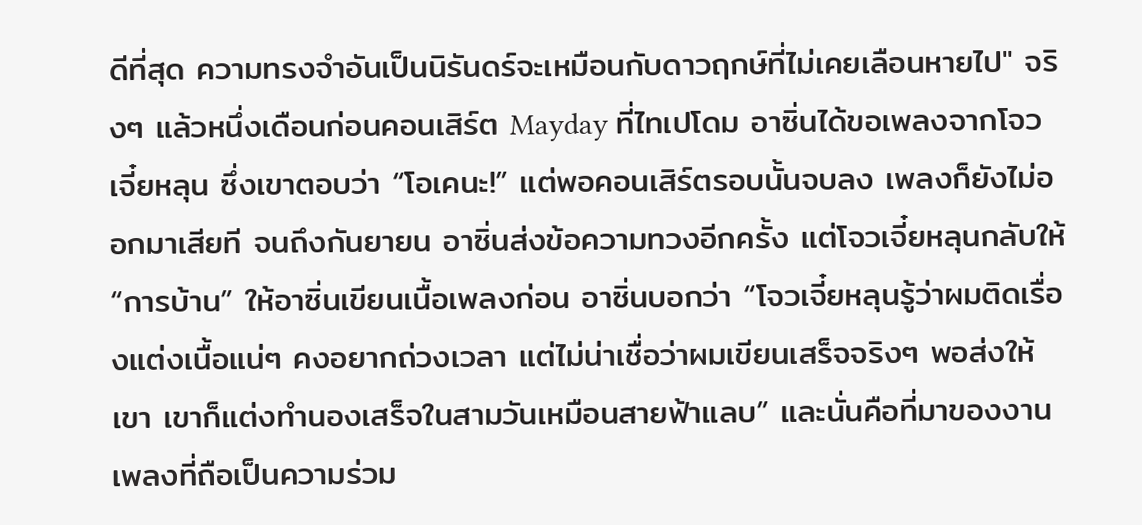ดีที่สุด ความทรงจำอันเป็นนิรันดร์จะเหมือนกับดาวฤกษ์ที่ไม่เคยเลือนหายไป" จริงๆ แล้วหนึ่งเดือนก่อนคอนเสิร์ต Mayday ที่ไทเปโดม อาซิ่นได้ขอเพลงจากโจวเจี๋ยหลุน ซึ่งเขาตอบว่า “โอเคนะ!” แต่พอคอนเสิร์ตรอบนั้นจบลง เพลงก็ยังไม่ออกมาเสียที จนถึงกันยายน อาซิ่นส่งข้อความทวงอีกครั้ง แต่โจวเจี๋ยหลุนกลับให้ “การบ้าน” ให้อาซิ่นเขียนเนื้อเพลงก่อน อาซิ่นบอกว่า “โจวเจี๋ยหลุนรู้ว่าผมติดเรื่องแต่งเนื้อแน่ๆ คงอยากถ่วงเวลา แต่ไม่น่าเชื่อว่าผมเขียนเสร็จจริงๆ พอส่งให้เขา เขาก็แต่งทำนองเสร็จในสามวันเหมือนสายฟ้าแลบ” และนั่นคือที่มาของงานเพลงที่ถือเป็นความร่วม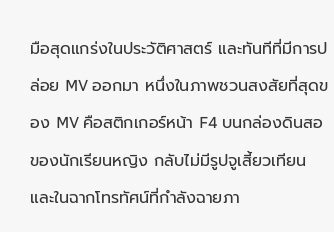มือสุดแกร่งในประวัติศาสตร์ และทันทีที่มีการปล่อย MV ออกมา หนึ่งในภาพชวนสงสัยที่สุดของ MV คือสติกเกอร์หน้า F4 บนกล่องดินสอของนักเรียนหญิง กลับไม่มีรูปจูเสี้ยวเทียน และในฉากโทรทัศน์ที่กำลังฉายภา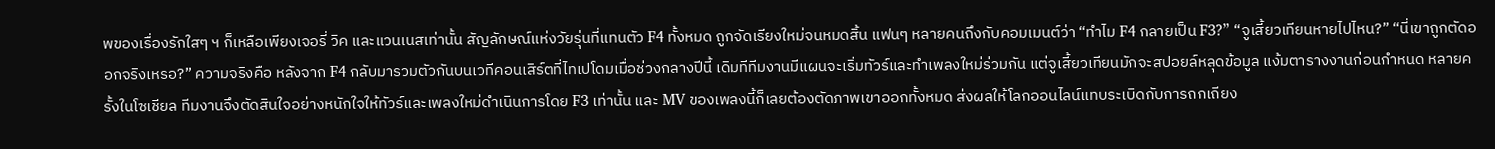พของเรื่องรักใสๆ ฯ ก็เหลือเพียงเจอรี่ วิค และแวนเนสเท่านั้น สัญลักษณ์แห่งวัยรุ่นที่แทนตัว F4 ทั้งหมด ถูกจัดเรียงใหม่จนหมดสิ้น แฟนๆ หลายคนถึงกับคอมเมนต์ว่า “ทำไม F4 กลายเป็น F3?” “จูเสี้ยวเทียนหายไปไหน?” “นี่เขาถูกตัดออกจริงเหรอ?” ความจริงคือ หลังจาก F4 กลับมารวมตัวกันบนเวทีคอนเสิร์ตที่ไทเปโดมเมื่อช่วงกลางปีนี้ เดิมทีทีมงานมีแผนจะเริ่มทัวร์และทำเพลงใหม่ร่วมกัน แต่จูเสี้ยวเทียนมักจะสปอยล์หลุดข้อมูล แง้มตารางงานก่อนกำหนด หลายครั้งในโซเชียล ทีมงานจึงตัดสินใจอย่างหนักใจให้ทัวร์และเพลงใหม่ดำเนินการโดย F3 เท่านั้น และ MV ของเพลงนี้ก็เลยต้องตัดภาพเขาออกทั้งหมด ส่งผลให้โลกออนไลน์แทบระเบิดกับการถกเถียง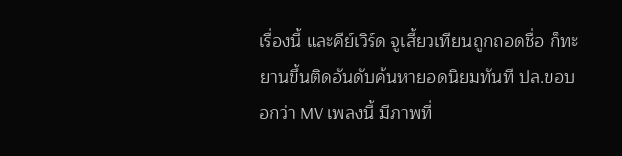เรื่องนี้ และคีย์เวิร์ด จูเสี้ยวเทียนถูกถอดชื่อ ก็ทะยานขึ้นติดอันดับค้นหายอดนิยมทันที ปล.ขอบอกว่า MV เพลงนี้ มีภาพที่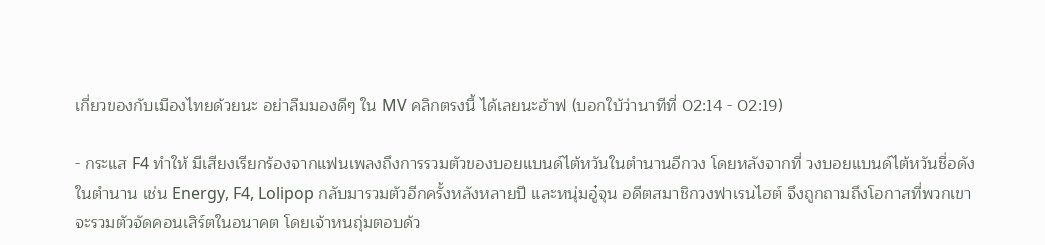เกี่ยวของกับเมืองไทยด้วยนะ อย่าลืมมองดีๆ ใน MV คลิกตรงนี้ ได้เลยนะฮ้าฟ (บอกใบ้ว่านาทีที่ 02:14 - 02:19)

- กระแส F4 ทำให้ มีเสียงเรียกร้องจากแฟนเพลงถึงการรวมตัวของบอยแบนด์ไต้หวันในตำนานอีกวง โดยหลังจากที่ วงบอยแบนด์ไต้หวันชื่อดังในตำนาน เช่น Energy, F4, Lolipop กลับมารวมตัวอีกครั้งหลังหลายปี และหนุ่มอู๋จุน อดีตสมาชิกวงฟาเรนไฮต์ จึงถูกถามถึงโอกาสที่พวกเขาจะรวมตัวจัดคอนเสิร์ตในอนาคต โดยเจ้าหนถุ่มตอบด้ว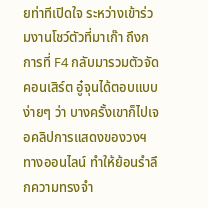ยท่าทีเปิดใจ ระหว่างเข้าร่วมงานโชว์ตัวที่มาเก๊า ถึงกการที่ F4 กลับมารวมตัวจัดคอนเสิร์ต อู๋จุนได้ตอบแบบง่ายๆ ว่า บางครั้งเขาก็ไปเจอคลิปการแสดงของวงฯ ทางออนไลน์ ทำให้ย้อนรำลึกความทรงจำ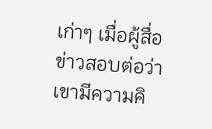เก่าๆ เมื่อผู้สื่อข่าวสอบต่อว่าเขามีความคิ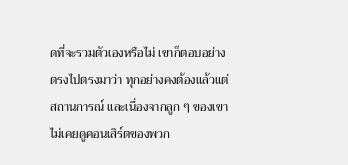ดที่จะรวมตัวเองหรือไม่ เขาก็ตอบอย่างตรงไปตรงมาว่า ทุกอย่างคงต้องแล้วแต่สถานการณ์ และเนื่องจากลูก ๆ ของเขาไม่เคยดูคอนเสิร์ตของพวก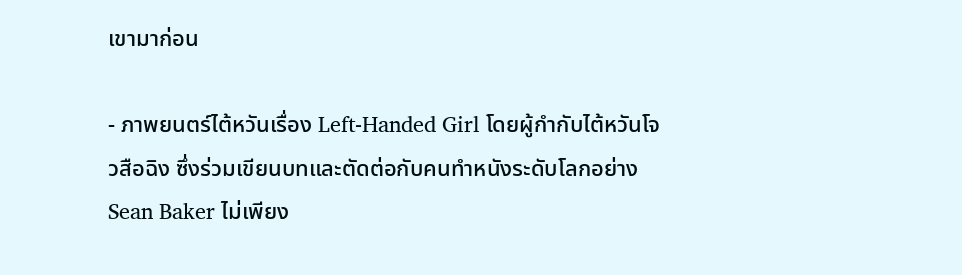เขามาก่อน

- ภาพยนตร์ไต้หวันเรื่อง Left-Handed Girl โดยผู้กำกับไต้หวันโจวสือฉิง ซึ่งร่วมเขียนบทและตัดต่อกับคนทำหนังระดับโลกอย่าง Sean Baker ไม่เพียง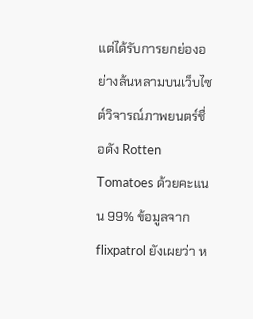แต่ได้รับการยกย่องอย่างล้นหลามบนเว็บไซต์วิจารณ์ภาพยนตร์ชื่อดัง Rotten Tomatoes ด้วยคะแนน 99% ข้อมูลจาก flixpatrol ยังเผยว่า ห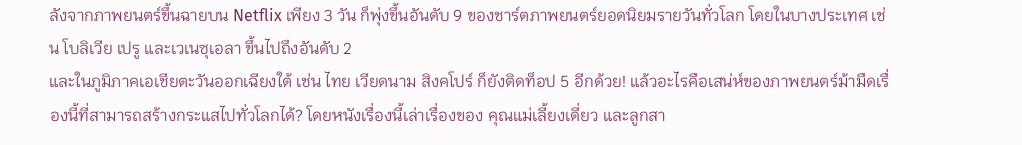ลังจากภาพยนตร์ขึ้นฉายบน Netflix เพียง 3 วัน ก็พุ่งขึ้นอันดับ 9 ของชาร์ตภาพยนตร์ยอดนิยมรายวันทั่วโลก โดยในบางประเทศ เช่น โบลิเวีย เปรู และเวเนซุเอลา ขึ้นไปถึงอันดับ 2
และในภูมิภาคเอเชียตะวันออกเฉียงใต้ เช่น ไทย เวียดนาม สิงคโปร์ ก็ยังติดท็อป 5 อีกด้วย! แล้วอะไรคือเสน่ห์ของภาพยนตร์ม้ามืดเรื่องนี้ที่สามารถสร้างกระแสไปทั่วโลกได้? โดยหนังเรื่องนี้เล่าเรื่องของ คุณแม่เลี้ยงเดี่ยว และลูกสา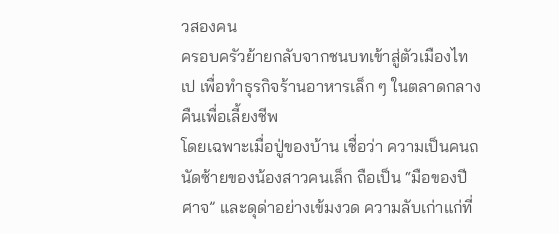วสองคน
ครอบครัวย้ายกลับจากชนบทเข้าสู่ตัวเมืองไทเป เพื่อทำธุรกิจร้านอาหารเล็ก ๆ ในตลาดกลางคืนเพื่อเลี้ยงชีพ
โดยเฉพาะเมื่อปู่ของบ้าน เชื่อว่า ความเป็นคนถนัดซ้ายของน้องสาวคนเล็ก ถือเป็น “มือของปีศาจ” และดุด่าอย่างเข้มงวด ความลับเก่าแก่ที่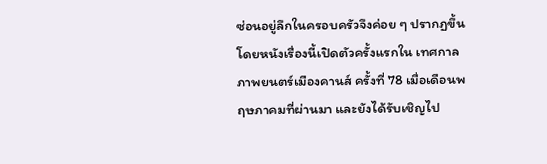ซ่อนอยู่ลึกในครอบครัวจึงค่อย ๆ ปรากฏขึ้น โดยหนังเรื่องนี้เปิดตัวครั้งแรกใน เทศกาลภาพยนตร์เมืองคานส์ ครั้งที่ 78 เมื่อเดือนพฤษภาคมที่ผ่านมา และยังได้รับเชิญไป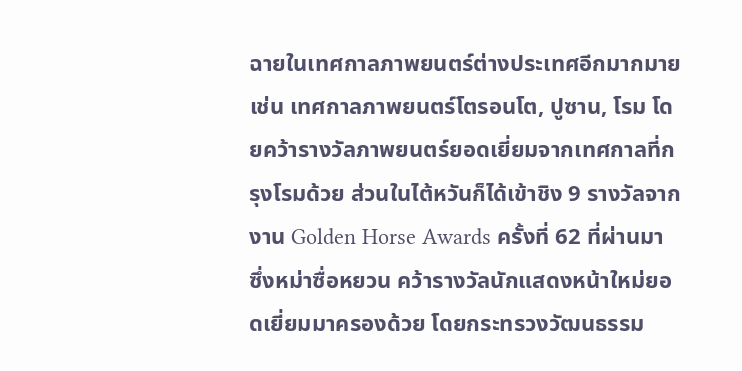ฉายในเทศกาลภาพยนตร์ต่างประเทศอีกมากมาย เช่น เทศกาลภาพยนตร์โตรอนโต, ปูซาน, โรม โดยคว้ารางวัลภาพยนตร์ยอดเยี่ยมจากเทศกาลที่กรุงโรมด้วย ส่วนในไต้หวันก็ได้เข้าชิง 9 รางวัลจากงาน Golden Horse Awards ครั้งที่ 62 ที่ผ่านมา ซึ่งหม่าซื่อหยวน คว้ารางวัลนักแสดงหน้าใหม่ยอดเยี่ยมมาครองด้วย โดยกระทรวงวัฒนธรรม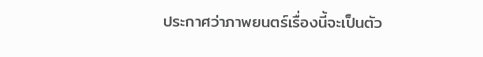ประกาศว่าภาพยนตร์เรื่องนี้จะเป็นตัว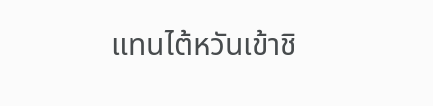แทนไต้หวันเข้าชิ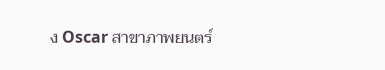ง Oscar สาขาภาพยนตร์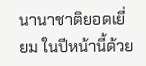นานาชาติยอดเยี่ยม ในปีหน้านี้ด้วย